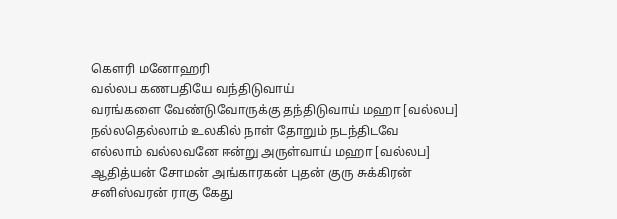கௌரி மனோஹரி
வல்லப கணபதியே வந்திடுவாய்
வரங்களை வேண்டுவோருக்கு தந்திடுவாய் மஹா [வல்லப]
நல்லதெல்லாம் உலகில் நாள் தோறும் நடந்திடவே
எல்லாம் வல்லவனே ஈன்று அருள்வாய் மஹா [வல்லப]
ஆதித்யன் சோமன் அங்காரகன் புதன் குரு சுக்கிரன்
சனிஸ்வரன் ராகு கேது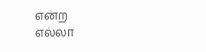என்ற
எல்லா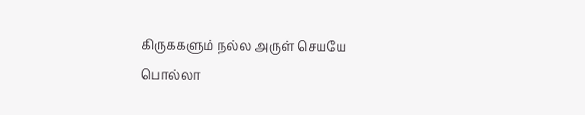கிருககளும் நல்ல அருள் செயயே
பொல்லா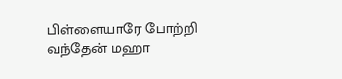பிள்ளையாரே போற்றி வந்தேன் மஹா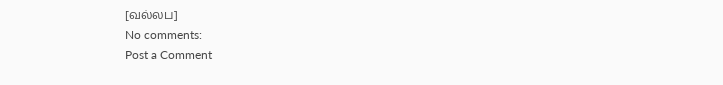[வல்லப]
No comments:
Post a Comment